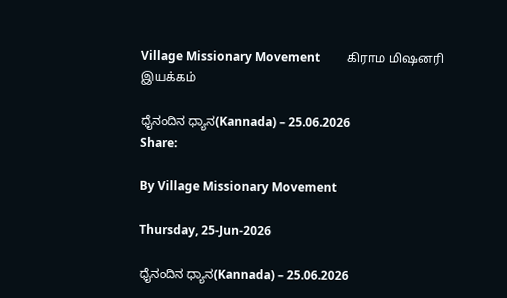Village Missionary Movement         கிராம மிஷனரி இயக்கம்

ಧೈನಂದಿನ ಧ್ಯಾನ(Kannada) – 25.06.2026
Share:

By Village Missionary Movement

Thursday, 25-Jun-2026

ಧೈನಂದಿನ ಧ್ಯಾನ(Kannada) – 25.06.2026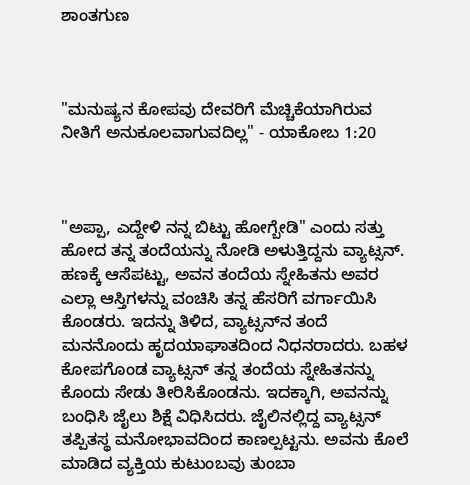ಶಾಂತಗುಣ



"ಮನುಷ್ಯನ ಕೋಪವು ದೇವರಿಗೆ ಮೆಚ್ಚಿಕೆಯಾಗಿರುವ ನೀತಿಗೆ ಅನುಕೂಲವಾಗುವದಿಲ್ಲ" - ಯಾಕೋಬ 1:20



"ಅಪ್ಪಾ, ಎದ್ದೇಳಿ ನನ್ನ ಬಿಟ್ಟು ಹೋಗ್ಬೇಡಿ" ಎಂದು ಸತ್ತು ಹೋದ ತನ್ನ ತಂದೆಯನ್ನು ನೋಡಿ ಅಳುತ್ತಿದ್ದನು ವ್ಯಾಟ್ಸನ್. ಹಣಕ್ಕೆ ಆಸೆಪಟ್ಟು, ಅವನ ತಂದೆಯ ಸ್ನೇಹಿತನು ಅವರ ಎಲ್ಲಾ ಆಸ್ತಿಗಳನ್ನು ವಂಚಿಸಿ ತನ್ನ ಹೆಸರಿಗೆ ವರ್ಗಾಯಿಸಿ ಕೊಂಡರು. ಇದನ್ನು ತಿಳಿದ, ವ್ಯಾಟ್ಸನ್‌ನ ತಂದೆ ಮನನೊಂದು ಹೃದಯಾಘಾತದಿಂದ ನಿಧನರಾದರು. ಬಹಳ ಕೋಪಗೊಂಡ ವ್ಯಾಟ್ಸನ್ ತನ್ನ ತಂದೆಯ ಸ್ನೇಹಿತನನ್ನು ಕೊಂದು ಸೇಡು ತೀರಿಸಿಕೊಂಡನು. ಇದಕ್ಕಾಗಿ, ಅವನನ್ನು ಬಂಧಿಸಿ ಜೈಲು ಶಿಕ್ಷೆ ವಿಧಿಸಿದರು. ಜೈಲಿನಲ್ಲಿದ್ದ ವ್ಯಾಟ್ಸನ್ ತಪ್ಪಿತಸ್ಥ ಮನೋಭಾವದಿಂದ ಕಾಣಲ್ಪಟ್ಟನು. ಅವನು ಕೊಲೆ ಮಾಡಿದ ವ್ಯಕ್ತಿಯ ಕುಟುಂಬವು ತುಂಬಾ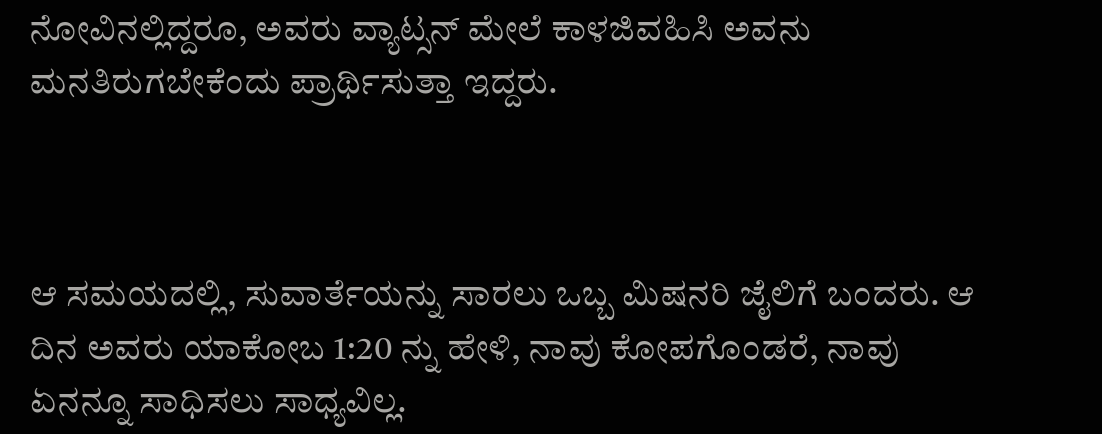ನೋವಿನಲ್ಲಿದ್ದರೂ, ಅವರು ವ್ಯಾಟ್ಸನ್ ಮೇಲೆ ಕಾಳಜಿವಹಿಸಿ ಅವನು ಮನತಿರುಗಬೇಕೆಂದು ಪ್ರಾರ್ಥಿಸುತ್ತಾ ಇದ್ದರು.



ಆ ಸಮಯದಲ್ಲಿ, ಸುವಾರ್ತೆಯನ್ನು ಸಾರಲು ಒಬ್ಬ ಮಿಷನರಿ ಜೈಲಿಗೆ ಬಂದರು. ಆ ದಿನ ಅವರು ಯಾಕೋಬ 1:20 ನ್ನು ಹೇಳಿ, ನಾವು ಕೋಪಗೊಂಡರೆ, ನಾವು ಏನನ್ನೂ ಸಾಧಿಸಲು ಸಾಧ್ಯವಿಲ್ಲ.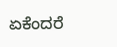ಏಕೆಂದರೆ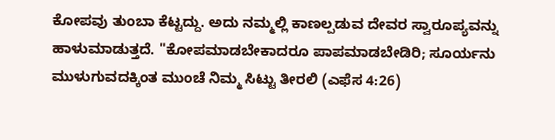ಕೋಪವು ತುಂಬಾ ಕೆಟ್ಟದ್ದು. ಅದು ನಮ್ಮಲ್ಲಿ ಕಾಣಲ್ಪಡುವ ದೇವರ ಸ್ವಾರೂಪ್ಯವನ್ನು ಹಾಳುಮಾಡುತ್ತದೆ. "ಕೋಪಮಾಡಬೇಕಾದರೂ ಪಾಪಮಾಡಬೇಡಿರಿ; ಸೂರ್ಯನು ಮುಳುಗುವದಕ್ಕಿಂತ ಮುಂಚೆ ನಿಮ್ಮ ಸಿಟ್ಟು ತೀರಲಿ (ಎಫೆಸ 4:26)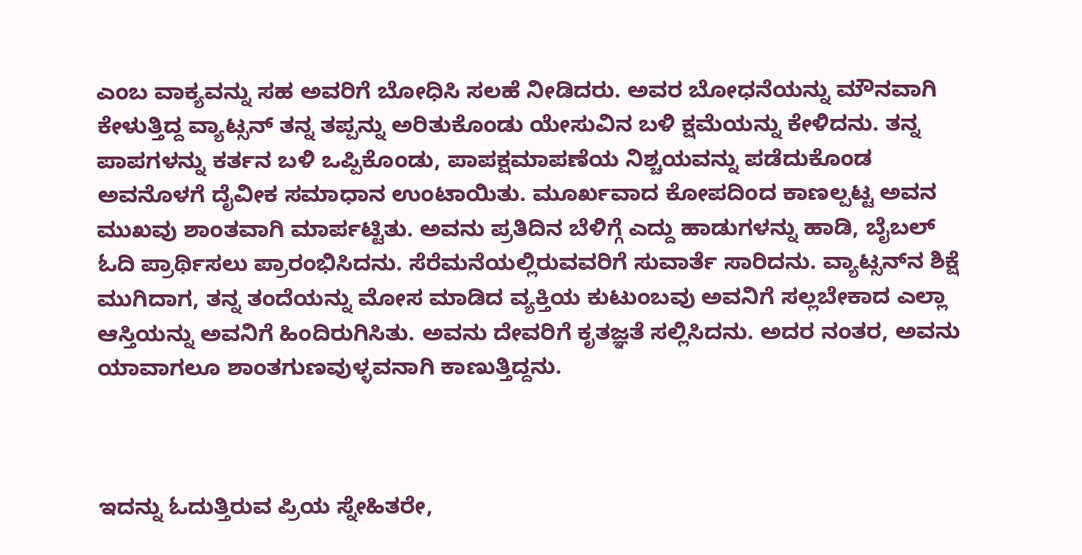ಎಂಬ ವಾಕ್ಯವನ್ನು ಸಹ ಅವರಿಗೆ ಬೋಧಿಸಿ ಸಲಹೆ ನೀಡಿದರು. ಅವರ ಬೋಧನೆಯನ್ನು ಮೌನವಾಗಿ ಕೇಳುತ್ತಿದ್ದ ವ್ಯಾಟ್ಸನ್ ತನ್ನ ತಪ್ಪನ್ನು ಅರಿತುಕೊಂಡು ಯೇಸುವಿನ ಬಳಿ ಕ್ಷಮೆಯನ್ನು ಕೇಳಿದನು. ತನ್ನ ಪಾಪಗಳನ್ನು ಕರ್ತನ ಬಳಿ ಒಪ್ಪಿಕೊಂಡು, ಪಾಪಕ್ಷಮಾಪಣೆಯ ನಿಶ್ಚಯವನ್ನು ಪಡೆದುಕೊಂಡ ಅವನೊಳಗೆ ದೈವೀಕ ಸಮಾಧಾನ ಉಂಟಾಯಿತು. ಮೂರ್ಖವಾದ ಕೋಪದಿಂದ ಕಾಣಲ್ಪಟ್ಟ ಅವನ ಮುಖವು ಶಾಂತವಾಗಿ ಮಾರ್ಪಟ್ಟಿತು. ಅವನು ಪ್ರತಿದಿನ ಬೆಳಿಗ್ಗೆ ಎದ್ದು ಹಾಡುಗಳನ್ನು ಹಾಡಿ, ಬೈಬಲ್ ಓದಿ ಪ್ರಾರ್ಥಿಸಲು ಪ್ರಾರಂಭಿಸಿದನು. ಸೆರೆಮನೆಯಲ್ಲಿರುವವರಿಗೆ ಸುವಾರ್ತೆ ಸಾರಿದನು. ವ್ಯಾಟ್ಸನ್‌ನ ಶಿಕ್ಷೆ ಮುಗಿದಾಗ, ತನ್ನ ತಂದೆಯನ್ನು ಮೋಸ ಮಾಡಿದ ವ್ಯಕ್ತಿಯ ಕುಟುಂಬವು ಅವನಿಗೆ ಸಲ್ಲಬೇಕಾದ ಎಲ್ಲಾ ಆಸ್ತಿಯನ್ನು ಅವನಿಗೆ ಹಿಂದಿರುಗಿಸಿತು. ಅವನು ದೇವರಿಗೆ ಕೃತಜ್ಞತೆ ಸಲ್ಲಿಸಿದನು. ಅದರ ನಂತರ, ಅವನು ಯಾವಾಗಲೂ ಶಾಂತಗುಣವುಳ್ಳವನಾಗಿ ಕಾಣುತ್ತಿದ್ದನು.



ಇದನ್ನು ಓದುತ್ತಿರುವ ಪ್ರಿಯ ಸ್ನೇಹಿತರೇ,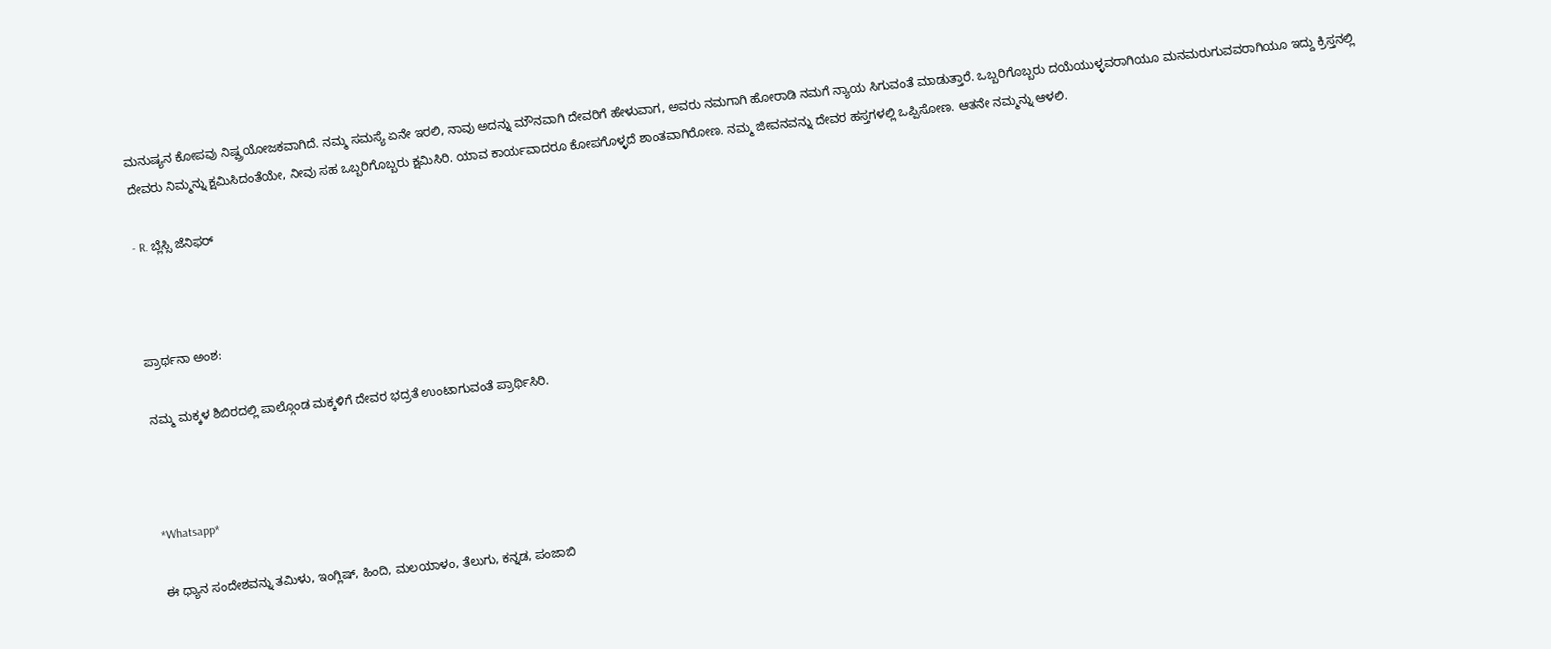ಮನುಷ್ಯನ ಕೋಪವು ನಿಷ್ಪ್ರಯೋಜಕವಾಗಿದೆ. ನಮ್ಮ ಸಮಸ್ಯೆ ಏನೇ ಇರಲಿ, ನಾವು ಅದನ್ನು ಮೌನವಾಗಿ ದೇವರಿಗೆ ಹೇಳುವಾಗ, ಅವರು ನಮಗಾಗಿ ಹೋರಾಡಿ ನಮಗೆ ನ್ಯಾಯ ಸಿಗುವಂತೆ ಮಾಡುತ್ತಾರೆ. ಒಬ್ಬರಿಗೊಬ್ಬರು ದಯೆಯುಳ್ಳವರಾಗಿಯೂ ಮನಮರುಗುವವರಾಗಿಯೂ ಇದ್ದು ಕ್ರಿಸ್ತನಲ್ಲಿ ದೇವರು ನಿಮ್ಮನ್ನು ಕ್ಷಮಿಸಿದಂತೆಯೇ, ನೀವು ಸಹ ಒಬ್ಬರಿಗೊಬ್ಬರು ಕ್ಷಮಿಸಿರಿ. ಯಾವ ಕಾರ್ಯವಾದರೂ ಕೋಪಗೊಳ್ಳದೆ ಶಾಂತವಾಗಿರೋಣ. ನಮ್ಮ ಜೀವನವನ್ನು ದೇವರ ಹಸ್ತಗಳಲ್ಲಿ ಒಪ್ಪಿಸೋಣ. ಆತನೇ ನಮ್ಮನ್ನು ಆಳಲಿ.

- R. ಬ್ಲೆಸ್ಸಿ ಜೆನಿಫರ್



ಪ್ರಾರ್ಥನಾ ಅಂಶ:

ನಮ್ಮ ಮಕ್ಕಳ ಶಿಬಿರದಲ್ಲಿ ಪಾಲ್ಗೊಂಡ ಮಕ್ಕಳಿಗೆ ದೇವರ ಭದ್ರತೆ ಉಂಟಾಗುವಂತೆ ಪ್ರಾರ್ಥಿಸಿರಿ.



*Whatsapp*

ಈ ಧ್ಯಾನ ಸಂದೇಶವನ್ನು ತಮಿಳು, ಇಂಗ್ಲಿಷ್, ಹಿಂದಿ, ಮಲಯಾಳಂ, ತೆಲುಗು, ಕನ್ನಡ, ಪಂಜಾಬಿ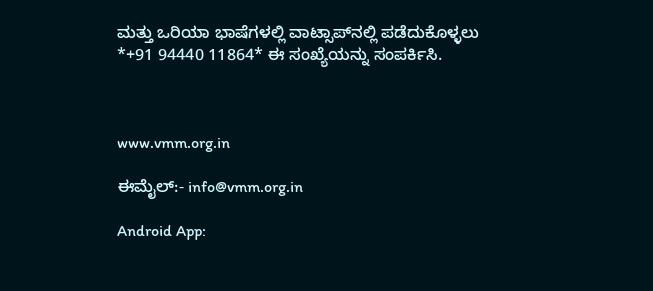ಮತ್ತು ಒರಿಯಾ ಭಾಷೆಗಳಲ್ಲಿ ವಾಟ್ಸಾಪ್‌ನಲ್ಲಿ ಪಡೆದುಕೊಳ್ಳಲು *+91 94440 11864* ಈ ಸಂಖ್ಯೆಯನ್ನು ಸಂಪರ್ಕಿಸಿ.



www.vmm.org.in

ಈಮೈಲ್:- info@vmm.org.in

Android App: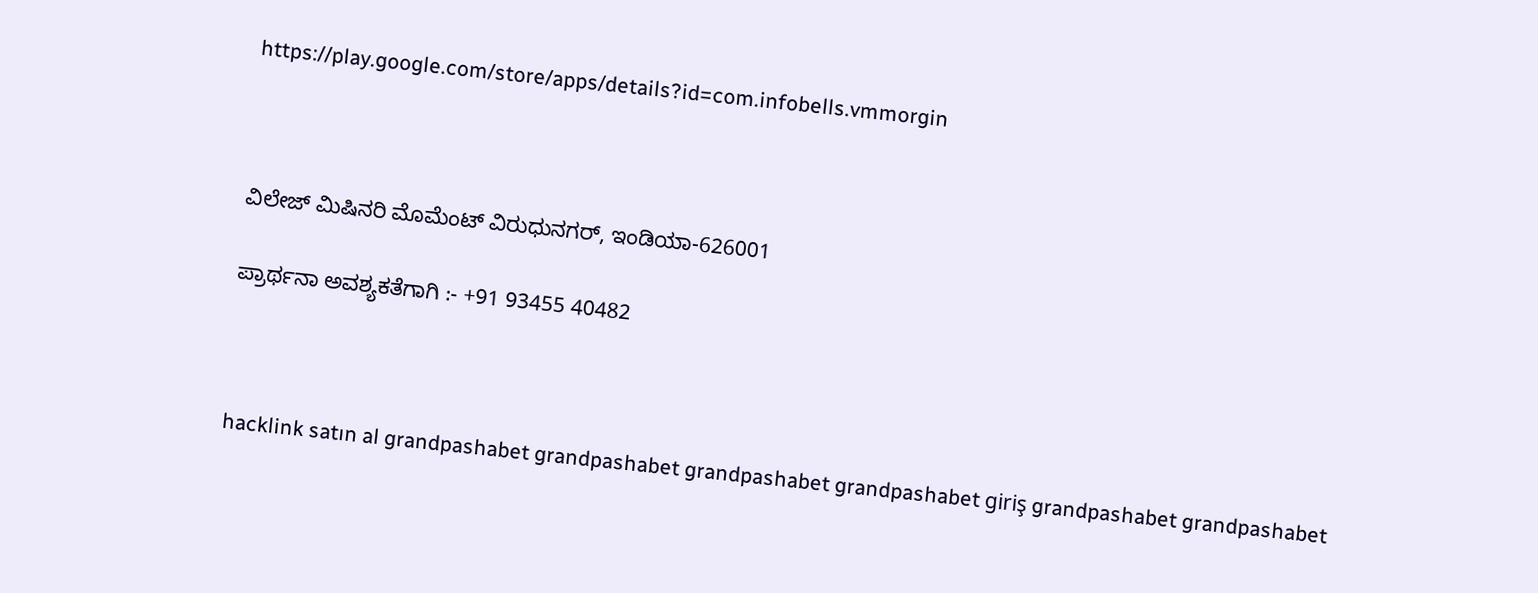https://play.google.com/store/apps/details?id=com.infobells.vmmorgin



ವಿಲೇಜ್ ಮಿಷಿನರಿ ಮೊಮೆಂಟ್ ವಿರುಧುನಗರ್, ಇಂಡಿಯಾ-626001

ಪ್ರಾರ್ಥನಾ ಅವಶ್ಯಕತೆಗಾಗಿ :- +91 93455 40482



hacklink satın al grandpashabet grandpashabet grandpashabet grandpashabet giriş grandpashabet grandpashabet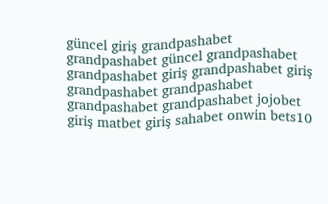güncel giriş grandpashabet grandpashabet güncel grandpashabet grandpashabet giriş grandpashabet giriş grandpashabet grandpashabet grandpashabet grandpashabet jojobet giriş matbet giriş sahabet onwin bets10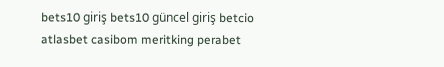bets10 giriş bets10 güncel giriş betcio atlasbet casibom meritking perabet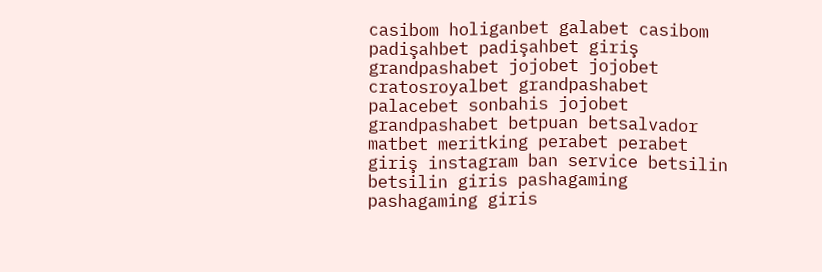casibom holiganbet galabet casibom padişahbet padişahbet giriş grandpashabet jojobet jojobet cratosroyalbet grandpashabet palacebet sonbahis jojobet grandpashabet betpuan betsalvador matbet meritking perabet perabet giriş instagram ban service betsilin betsilin giris pashagaming pashagaming giris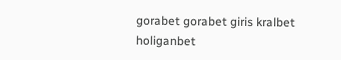gorabet gorabet giris kralbet holiganbet